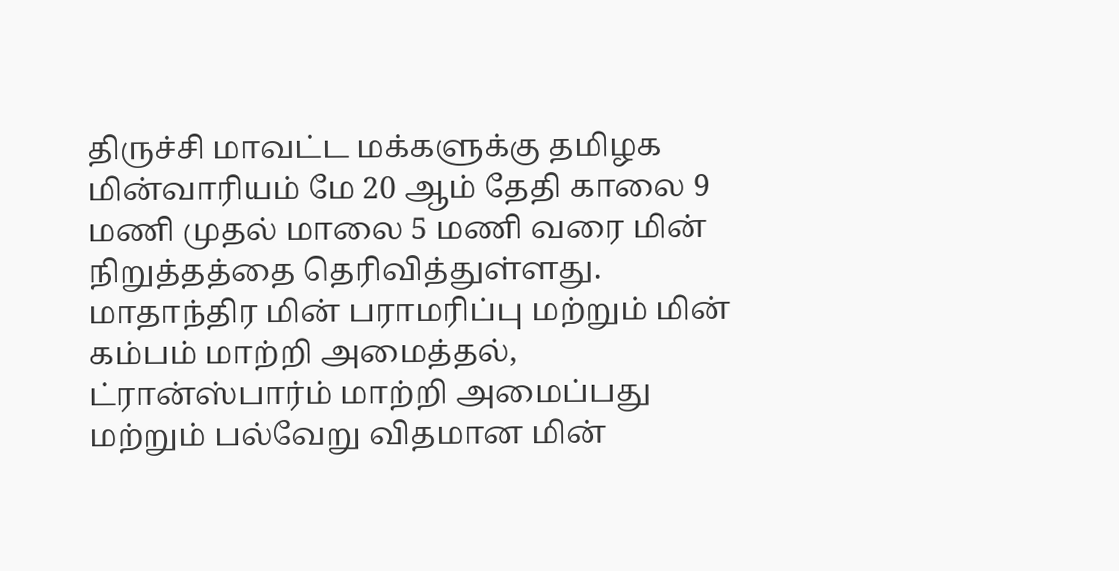திருச்சி மாவட்ட மக்களுக்கு தமிழக மின்வாரியம் மே 20 ஆம் தேதி காலை 9 மணி முதல் மாலை 5 மணி வரை மின் நிறுத்தத்தை தெரிவித்துள்ளது. மாதாந்திர மின் பராமரிப்பு மற்றும் மின் கம்பம் மாற்றி அமைத்தல், ட்ரான்ஸ்பார்ம் மாற்றி அமைப்பது மற்றும் பல்வேறு விதமான மின்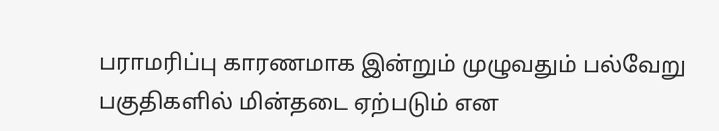பராமரிப்பு காரணமாக இன்றும் முழுவதும் பல்வேறு பகுதிகளில் மின்தடை ஏற்படும் என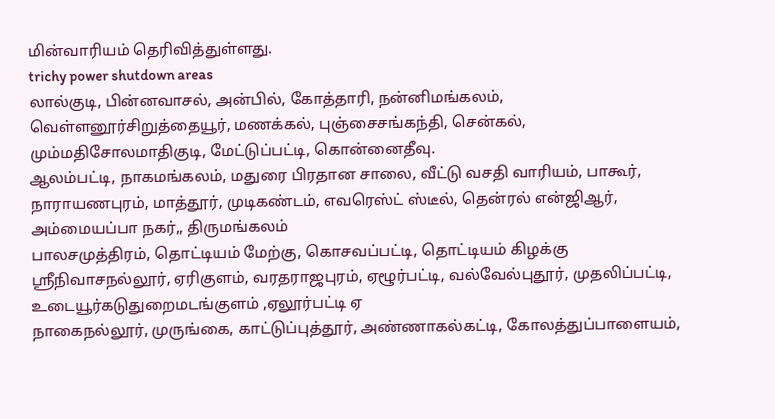மின்வாரியம் தெரிவித்துள்ளது.
trichy power shutdown areas
லால்குடி, பின்னவாசல், அன்பில், கோத்தாரி, நன்னிமங்கலம், வெள்ளனூர்சிறுத்தையூர், மணக்கல், புஞ்சைசங்கந்தி, சென்கல், மும்மதிசோலமாதிகுடி, மேட்டுப்பட்டி, கொன்னைதீவு.
ஆலம்பட்டி, நாகமங்கலம், மதுரை பிரதான சாலை, வீட்டு வசதி வாரியம், பாகூர், நாராயணபுரம், மாத்தூர், முடிகண்டம், எவரெஸ்ட் ஸ்டீல், தென்ரல் என்ஜிஆர், அம்மையப்பா நகர்,, திருமங்கலம்
பாலசமுத்திரம், தொட்டியம் மேற்கு, கொசவப்பட்டி, தொட்டியம் கிழக்கு ஸ்ரீநிவாசநல்லூர், ஏரிகுளம், வரதராஜபுரம், ஏழூர்பட்டி, வல்வேல்புதூர், முதலிப்பட்டி, உடையூர்கடுதுறைமடங்குளம் ,ஏலூர்பட்டி ஏ
நாகைநல்லூர், முருங்கை, காட்டுப்புத்தூர், அண்ணாகல்கட்டி, கோலத்துப்பாளையம்,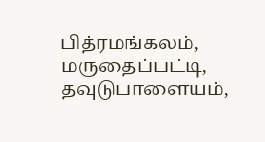பித்ரமங்கலம், மருதைப்பட்டி, தவுடுபாளையம்,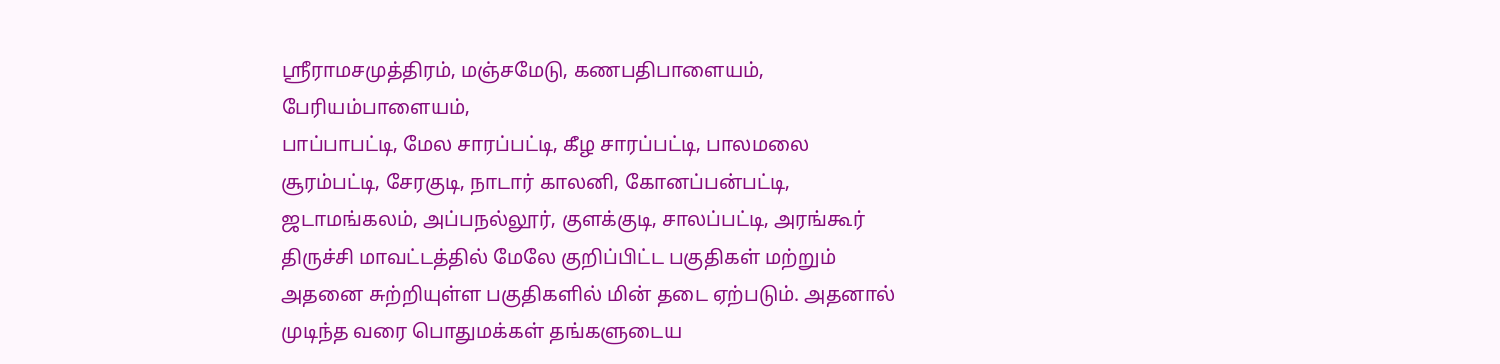ஸ்ரீராமசமுத்திரம், மஞ்சமேடு, கணபதிபாளையம், பேரியம்பாளையம்,
பாப்பாபட்டி, மேல சாரப்பட்டி, கீழ சாரப்பட்டி, பாலமலை சூரம்பட்டி, சேரகுடி, நாடார் காலனி, கோனப்பன்பட்டி, ஜடாமங்கலம், அப்பநல்லூர், குளக்குடி, சாலப்பட்டி, அரங்கூர்
திருச்சி மாவட்டத்தில் மேலே குறிப்பிட்ட பகுதிகள் மற்றும் அதனை சுற்றியுள்ள பகுதிகளில் மின் தடை ஏற்படும். அதனால் முடிந்த வரை பொதுமக்கள் தங்களுடைய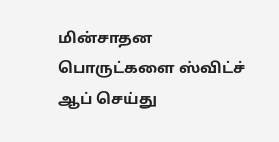மின்சாதன பொருட்களை ஸ்விட்ச் ஆப் செய்து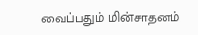வைப்பதும் மின்சாதனம்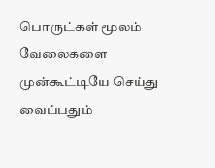பொருட்கள் மூலம் வேலைகளை முன்கூட்டியே செய்து வைப்பதும்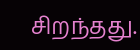சிறந்தது.